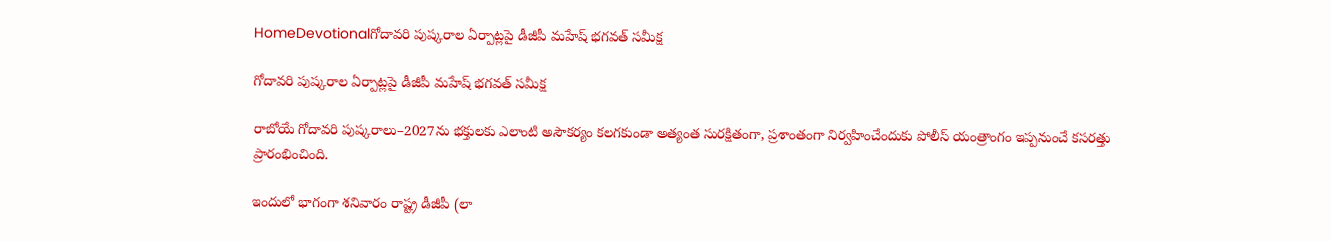HomeDevotionalగోదావరి పుష్కరాల ఏర్పాట్లపై డీజీపీ మహేష్ భగవత్ సమీక్ష

గోదావరి పుష్కరాల ఏర్పాట్లపై డీజీపీ మహేష్ భగవత్ సమీక్ష

రాబోయే గోదావరి పుష్కరాలు–2027ను భక్తులకు ఎలాంటి అసౌకర్యం కలగకుండా అత్యంత సురక్షితంగా, ప్రశాంతంగా నిర్వహించేందుకు పోలీస్ యంత్రాంగం ఇప్పనుంచే కసరత్తు ప్రారంభించింది.

ఇందులో భాగంగా శనివారం రాష్ట్ర డీజీపీ (లా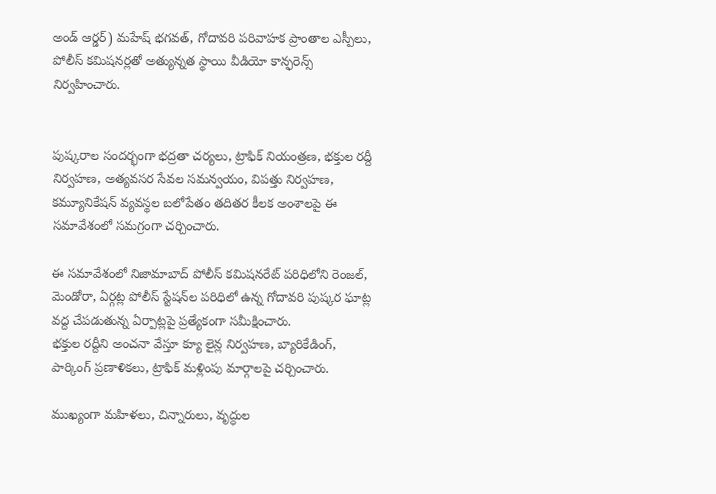అండ్ ఆర్డర్) మహేష్ భగవత్, గోదావరి పరివాహక ప్రాంతాల ఎస్పీలు, పోలీస్ కమిషనర్లతో అత్యున్నత స్థాయి వీడియో కాన్ఫరెన్స్ నిర్వహించారు.


పుష్కరాల సందర్భంగా భద్రతా చర్యలు, ట్రాఫిక్ నియంత్రణ, భక్తుల రద్దీ నిర్వహణ, అత్యవసర సేవల సమన్వయం, విపత్తు నిర్వహణ, కమ్యూనికేషన్ వ్యవస్థల బలోపేతం తదితర కీలక అంశాలపై ఈ సమావేశంలో సమగ్రంగా చర్చించారు.

ఈ సమావేశంలో నిజామాబాద్ పోలీస్ కమిషనరేట్ పరిధిలోని రెంజల్, మెండోరా, ఏర్గట్ల పోలీస్ స్టేషన్‌ల పరిధిలో ఉన్న గోదావరి పుష్కర ఘాట్ల వద్ద చేపడుతున్న ఏర్పాట్లపై ప్రత్యేకంగా సమీక్షించారు.
భక్తుల రద్దీని అంచనా వేస్తూ క్యూ లైన్ల నిర్వహణ, బ్యారికేడింగ్, పార్కింగ్ ప్రణాళికలు, ట్రాఫిక్ మళ్లింపు మార్గాలపై చర్చించారు.

ముఖ్యంగా మహిళలు, చిన్నారులు, వృద్ధుల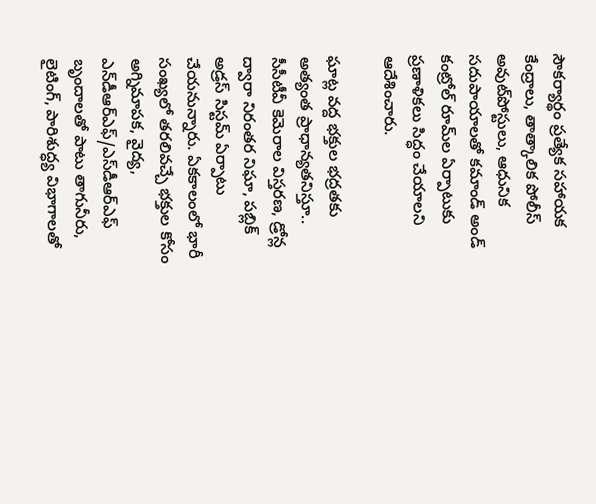సౌకర్యార్థం ప్రత్యేక సహాయక కేంద్రాలు, తాత్కాలిక పోలీస్ అవుట్‌పోస్టులు, ఆధునిక సదుపాయాలతో కమాండ్ అండ్ కంట్రోల్ రూమ్‌ల ఏర్పాటుకు ప్రణాళికలు సిద్ధం చేయాలని ఆదేశించారు.

ఘాట్ల వద్ద భక్తుల భద్రతకు అత్యంత ప్రాధాన్యతనిస్తూ.. సీసీటీవీ కెమెరాల విస్తరణ, డ్రోన్ల ద్వారా నిరంతర నిఘా, పబ్లిక్ అడ్రస్ సిస్టమ్ ఏర్పాటు చేయనున్నారు. ఏకకాలంలో భారీ సంఖ్యలో తరలివచ్చే భక్తుల కోసం అగ్నిమాపక, వైద్య, ఎన్‌డీఆర్‌ఎఫ్/ఎస్‌డీఆర్‌ఎఫ్ బృందాలతో పాటు తాగునీరు, లైటింగ్, పారిశుద్ధ్య విభాగాలతో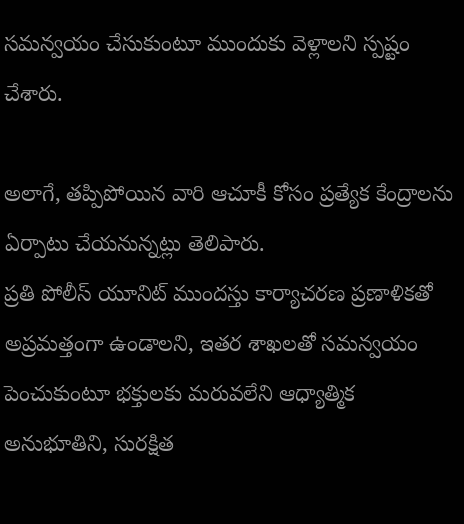సమన్వయం చేసుకుంటూ ముందుకు వెళ్లాలని స్పష్టం చేశారు.

అలాగే, తప్పిపోయిన వారి ఆచూకీ కోసం ప్రత్యేక కేంద్రాలను ఏర్పాటు చేయనున్నట్లు తెలిపారు.
ప్రతి పోలీస్ యూనిట్ ముందస్తు కార్యాచరణ ప్రణాళికతో అప్రమత్తంగా ఉండాలని, ఇతర శాఖలతో సమన్వయం పెంచుకుంటూ భక్తులకు మరువలేని ఆధ్యాత్మిక అనుభూతిని, సురక్షిత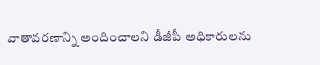వాతావరణాన్ని అందించాలని డీజీపీ అధికారులను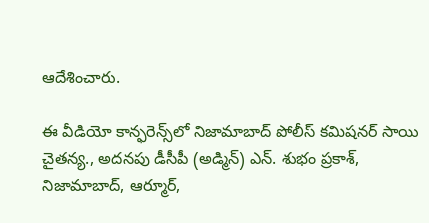ఆదేశించారు.

ఈ వీడియో కాన్ఫరెన్స్‌లో నిజామాబాద్ పోలీస్ కమిషనర్ సాయి చైతన్య., అదనపు డీసీపీ (అడ్మిన్) ఎన్. శుభం ప్రకాశ్, నిజామాబాద్, ఆర్మూర్,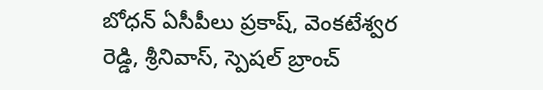బోధన్ ఏసీపీలు ప్రకాష్, వెంకటేశ్వర రెడ్డి, శ్రీనివాస్, స్పెషల్ బ్రాంచ్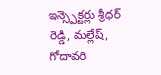ఇన్స్పెక్టర్లు శ్రీధర్ రెడ్డి, మల్లేష్, గోదావరి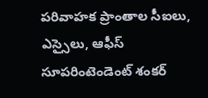పరివాహక ప్రాంతాల సీఐలు, ఎస్సైలు, ఆఫీస్ సూపరింటెండెంట్ శంకర్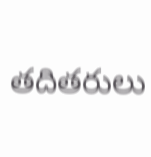తదితరులు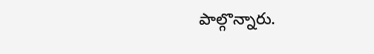పాల్గొన్నారు.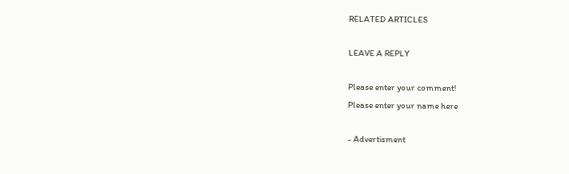RELATED ARTICLES

LEAVE A REPLY

Please enter your comment!
Please enter your name here

- Advertisment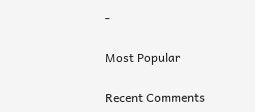-

Most Popular

Recent Comments